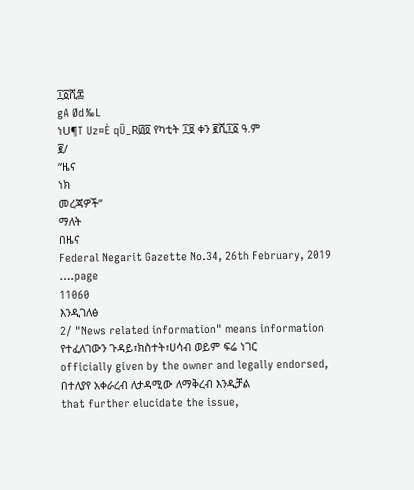፲፩ሺ፷
gA Ød‰L
ነU¶T Uz¤È qÜ_R፴፬ የካቲት ፲፱ ቀን ፪ሺ፲፩ ዓ.ም
፪/
“ዜና
ነክ
መረጃዎች”
ማለት
በዜና
Federal Negarit Gazette No.34, 26th February, 2019 ….page
11060
እንዲገለፅ
2/ "News related information" means information
የተፈለገውን ጉዳይ፣ክስተት፣ሀሳብ ወይም ፍሬ ነገር
officially given by the owner and legally endorsed,
በተለያየ አቀራረብ ለታዳሚው ለማቅረብ እንዲቻል
that further elucidate the issue,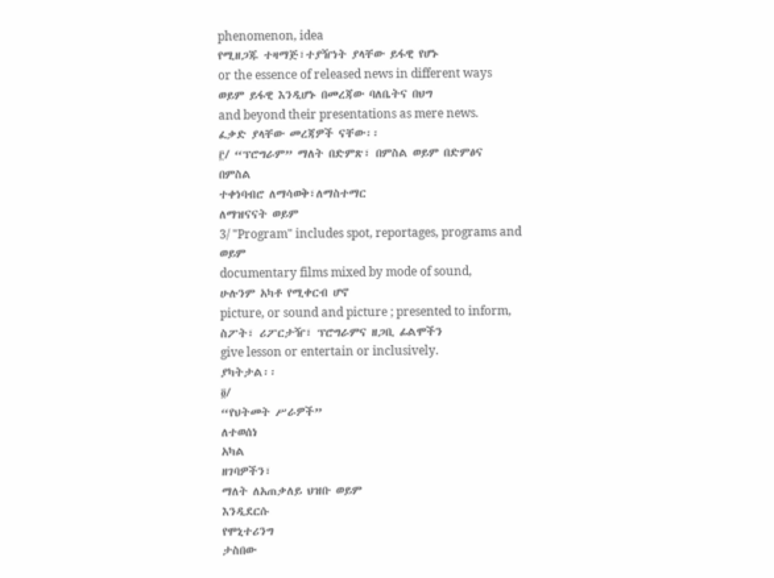phenomenon, idea
የሚዘጋጁ ተዛማጅ፣ተያዥነት ያላቸው ይፋዊ የሆኑ
or the essence of released news in different ways
ወይም ይፋዊ እንዲሆኑ በመረጃው ባለቤትና በህግ
and beyond their presentations as mere news.
ፈቃድ ያላቸው መረጃዎች ናቸው፡፡
፫/ “ፕሮግራም” ማለት በድምጽ፣ በምስል ወይም በድምፅና
በምስል
ተቀነባብሮ ለማሳወቅ፣ለማስተማር
ለማዝናናት ወይም
3/ "Program" includes spot, reportages, programs and
ወይም
documentary films mixed by mode of sound,
ሁሉንም አካቶ የሚቀርብ ሆኖ
picture, or sound and picture ; presented to inform,
ስፖት፣ ሪፖርታዥ፣ ፕሮግራምና ዘጋቢ ፊልሞችን
give lesson or entertain or inclusively.
ያካትታል፡፡
፬/
“የህትመት ሥራዎች”
ለተወሰነ
አካል
ዘገባዎችን፣
ማለት ለአጠቃለይ ህዝቡ ወይም
እንዲደርሱ
የሞኒተሪንግ
ታስበው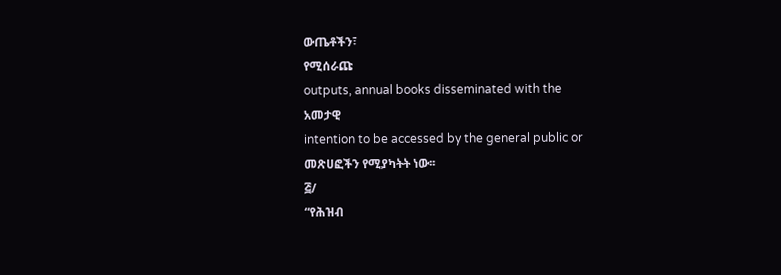ውጤቶችን፣
የሚሰራጩ
outputs, annual books disseminated with the
አመታዊ
intention to be accessed by the general public or
መጽሀፎችን የሚያካትት ነው፡፡
፭/
“የሕዝብ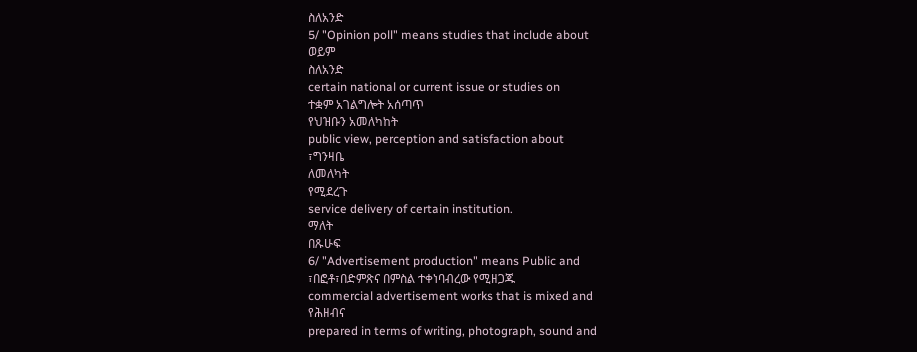ስለአንድ
5/ "Opinion poll" means studies that include about
ወይም
ስለአንድ
certain national or current issue or studies on
ተቋም አገልግሎት አሰጣጥ
የህዝቡን አመለካከት
public view, perception and satisfaction about
፣ግንዛቤ
ለመለካት
የሚደረጉ
service delivery of certain institution.
ማለት
በጹሁፍ
6/ "Advertisement production" means Public and
፣በፎቶ፣በድምጽና በምስል ተቀነባብረው የሚዘጋጁ
commercial advertisement works that is mixed and
የሕዘብና
prepared in terms of writing, photograph, sound and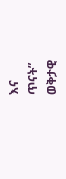እና
ጥናት”
ወቅታዊ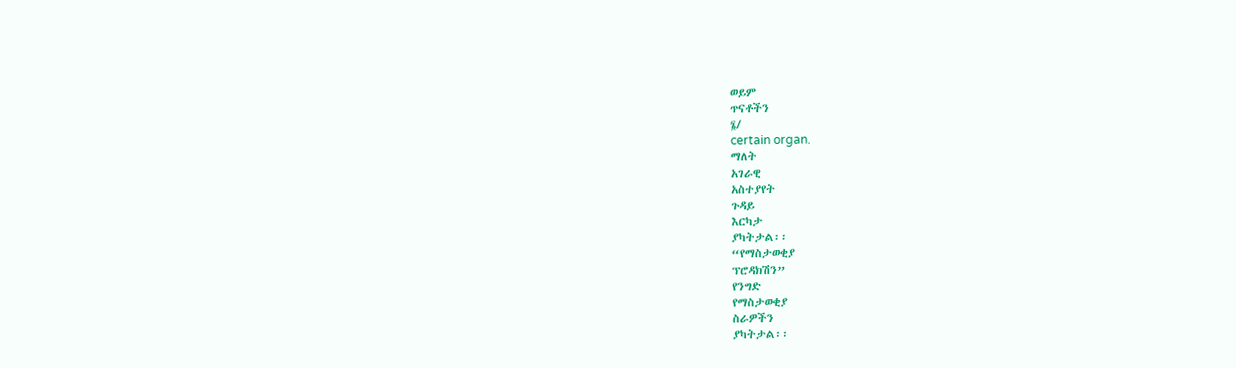ወይም
ጥናቶችን
፮/
certain organ.
ማለት
አገራዊ
አስተያየት
ጉዳይ
እርካታ
ያካትታል፡፡
“የማስታወቂያ
ፕሮዳክሽን”
የንግድ
የማስታወቂያ
ስራዎችን
ያካትታል፡፡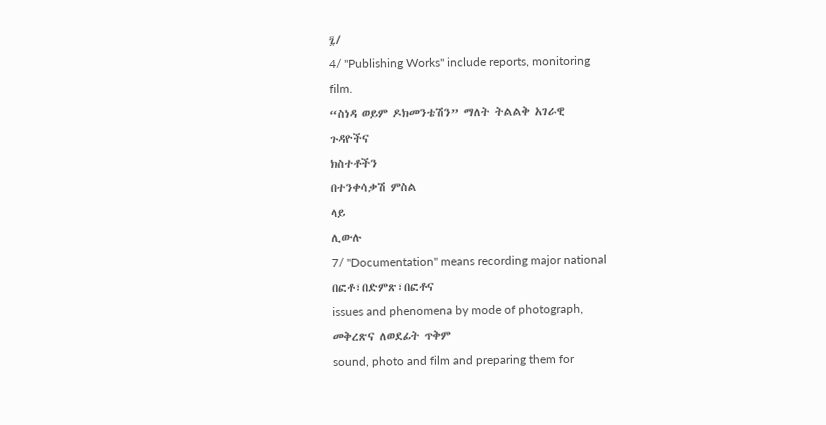፯/
4/ "Publishing Works" include reports, monitoring
film.
“ስነዳ ወይም ዶክመንቴሽን” ማለት ትልልቅ አገራዊ
ጉዳዮችና
ክስተቶችን
በተንቀሳቃሽ ምስል
ላይ
ሊውሉ
7/ "Documentation" means recording major national
በፎቶ፣በድምጽ፣በፎቶና
issues and phenomena by mode of photograph,
መቅረጽና ለወደፊት ጥቅም
sound, photo and film and preparing them for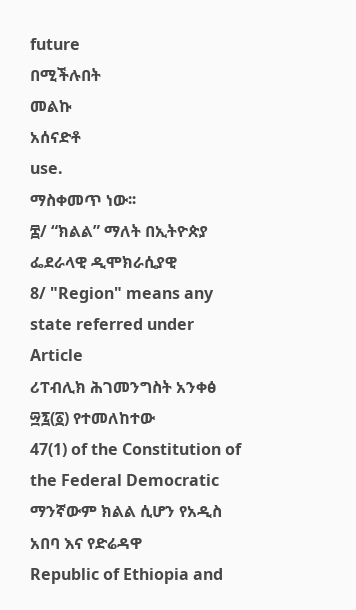future
በሚችሉበት
መልኩ
አሰናድቶ
use.
ማስቀመጥ ነው፡፡
፰/ “ክልል” ማለት በኢትዮጵያ ፌደራላዊ ዲሞክራሲያዊ
8/ "Region" means any state referred under Article
ሪፐብሊክ ሕገመንግስት አንቀፅ ፵፯(፩) የተመለከተው
47(1) of the Constitution of the Federal Democratic
ማንኛውም ክልል ሲሆን የአዲስ አበባ እና የድሬዳዋ
Republic of Ethiopia and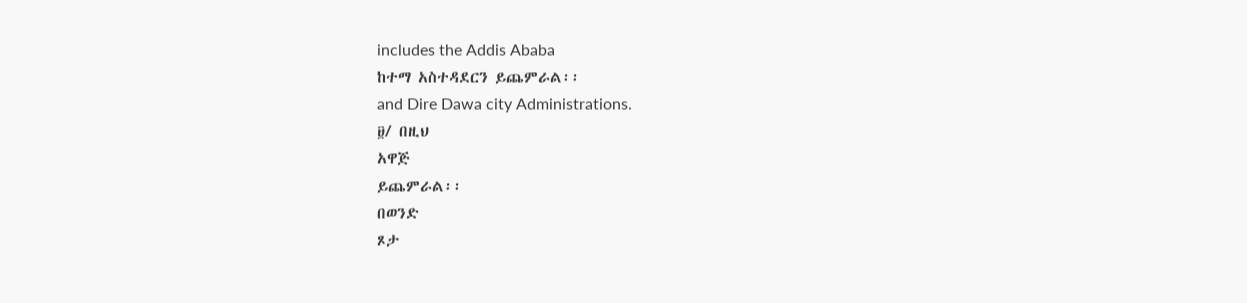includes the Addis Ababa
ከተማ አስተዳደርን ይጨምራል፡፡
and Dire Dawa city Administrations.
፱/ በዚህ
አዋጅ
ይጨምራል፡፡
በወንድ
ጾታ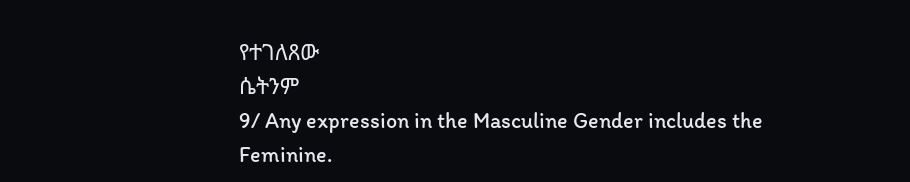የተገለጸው
ሴትንም
9/ Any expression in the Masculine Gender includes the
Feminine.